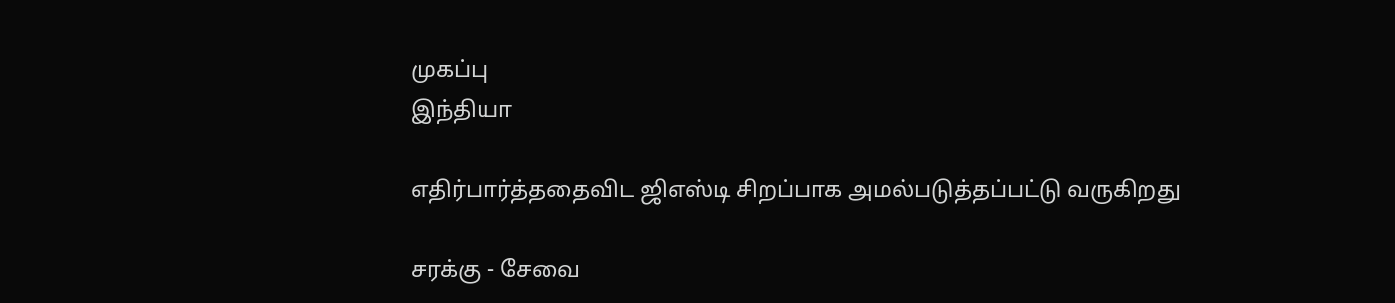முகப்பு
இந்தியா

எதிர்பார்த்ததைவிட ஜிஎஸ்டி சிறப்பாக அமல்படுத்தப்பட்டு வருகிறது

சரக்கு - சேவை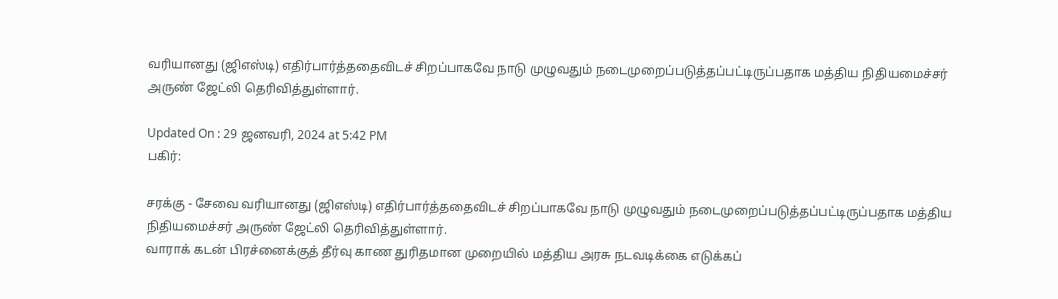வரியானது (ஜிஎஸ்டி) எதிர்பார்த்ததைவிடச் சிறப்பாகவே நாடு முழுவதும் நடைமுறைப்படுத்தப்பட்டிருப்பதாக மத்திய நிதியமைச்சர் அருண் ஜேட்லி தெரிவித்துள்ளார்.

Updated On : 29 ஜனவரி, 2024 at 5:42 PM
பகிர்:

சரக்கு - சேவை வரியானது (ஜிஎஸ்டி) எதிர்பார்த்ததைவிடச் சிறப்பாகவே நாடு முழுவதும் நடைமுறைப்படுத்தப்பட்டிருப்பதாக மத்திய நிதியமைச்சர் அருண் ஜேட்லி தெரிவித்துள்ளார்.
வாராக் கடன் பிரச்னைக்குத் தீர்வு காண துரிதமான முறையில் மத்திய அரசு நடவடிக்கை எடுக்கப்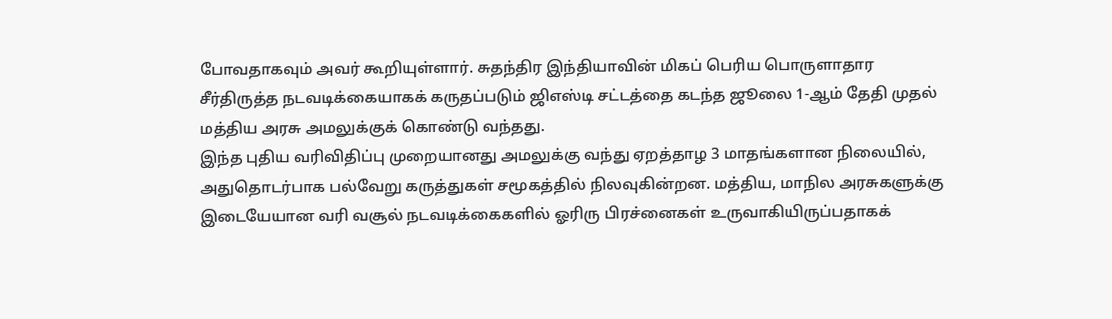போவதாகவும் அவர் கூறியுள்ளார். சுதந்திர இந்தியாவின் மிகப் பெரிய பொருளாதார சீர்திருத்த நடவடிக்கையாகக் கருதப்படும் ஜிஎஸ்டி சட்டத்தை கடந்த ஜூலை 1-ஆம் தேதி முதல் மத்திய அரசு அமலுக்குக் கொண்டு வந்தது.
இந்த புதிய வரிவிதிப்பு முறையானது அமலுக்கு வந்து ஏறத்தாழ 3 மாதங்களான நிலையில், அதுதொடர்பாக பல்வேறு கருத்துகள் சமூகத்தில் நிலவுகின்றன. மத்திய, மாநில அரசுகளுக்கு இடையேயான வரி வசூல் நடவடிக்கைகளில் ஓரிரு பிரச்னைகள் உருவாகியிருப்பதாகக்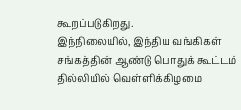கூறப்படுகிறது.
இந்நிலையில், இந்திய வங்கிகள் சங்கத்தின் ஆண்டு பொதுக் கூட்டம் தில்லியில் வெள்ளிக்கிழமை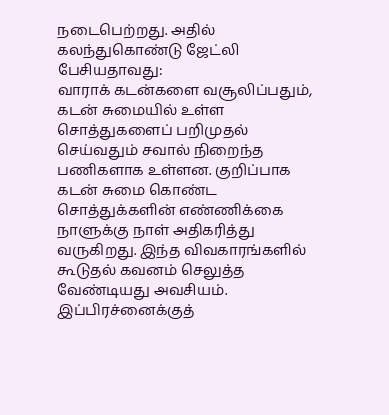நடைபெற்றது. அதில் கலந்துகொண்டு ஜேட்லி பேசியதாவது:
வாராக் கடன்களை வசூலிப்பதும், கடன் சுமையில் உள்ள சொத்துகளைப் பறிமுதல் செய்வதும் சவால் நிறைந்த பணிகளாக உள்ளன. குறிப்பாக கடன் சுமை கொண்ட சொத்துக்களின் எண்ணிக்கை நாளுக்கு நாள் அதிகரித்து வருகிறது. இந்த விவகாரங்களில் கூடுதல் கவனம் செலுத்த வேண்டியது அவசியம். இப்பிரச்னைக்குத்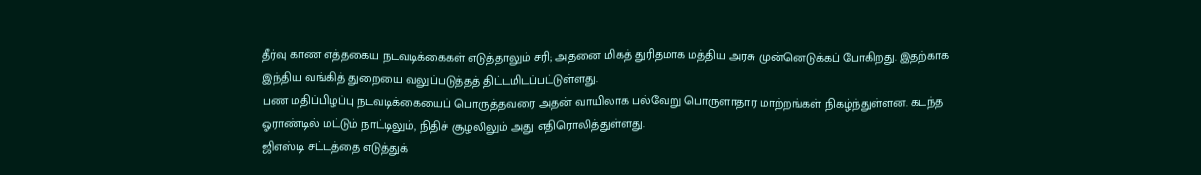தீர்வு காண எத்தகைய நடவடிக்கைகள் எடுத்தாலும் சரி; அதனை மிகத் துரிதமாக மத்திய அரசு முன்னெடுக்கப் போகிறது. இதற்காக இந்திய வங்கித் துறையை வலுப்படுத்தத் திட்டமிடப்பட்டுள்ளது.
பண மதிப்பிழப்பு நடவடிக்கையைப் பொருத்தவரை அதன் வாயிலாக பல்வேறு பொருளாதார மாற்றங்கள் நிகழ்ந்துள்ளன. கடந்த ஓராண்டில் மட்டும் நாட்டிலும், நிதிச் சூழலிலும் அது எதிரொலித்துள்ளது.
ஜிஎஸ்டி சட்டத்தை எடுத்துக்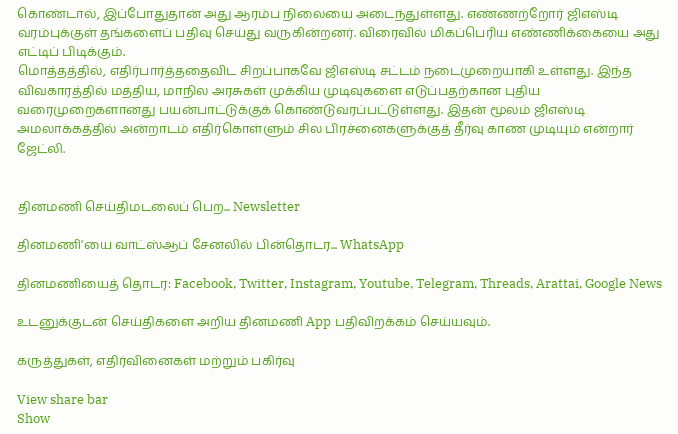கொண்டால், இப்போதுதான் அது ஆரம்ப நிலையை அடைந்துள்ளது. எண்ணற்றோர் ஜிஎஸ்டி வரம்புக்குள் தங்களைப் பதிவு செய்து வருகின்றனர். விரைவில் மிகப்பெரிய எண்ணிக்கையை அது எட்டிப் பிடிக்கும்.
மொத்தத்தில், எதிர்பார்த்ததைவிட சிறப்பாகவே ஜிஎஸ்டி சட்டம் நடைமுறையாகி உள்ளது. இந்த விவகாரத்தில் மத்திய, மாநில அரசுகள் முக்கிய முடிவுகளை எடுப்பதற்கான புதிய வரைமுறைகளானது பயன்பாட்டுக்குக் கொண்டுவரப்பட்டுள்ளது. இதன் மூலம் ஜிஎஸ்டி அமலாக்கத்தில் அன்றாடம் எதிர்கொள்ளும் சில பிரச்னைகளுக்குத் தீர்வு காண முடியும் என்றார் ஜேட்லி.


தினமணி செய்திமடலைப் பெற... Newsletter

தினமணி'யை வாட்ஸ்ஆப் சேனலில் பின்தொடர... WhatsApp

தினமணியைத் தொடர: Facebook, Twitter, Instagram, Youtube, Telegram, Threads, Arattai, Google News

உடனுக்குடன் செய்திகளை அறிய தினமணி App பதிவிறக்கம் செய்யவும்.

கருத்துகள், எதிர்வினைகள் மற்றும் பகிர்வு

View share bar
Show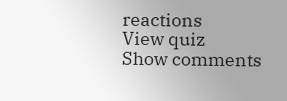reactions
View quiz
Show comments